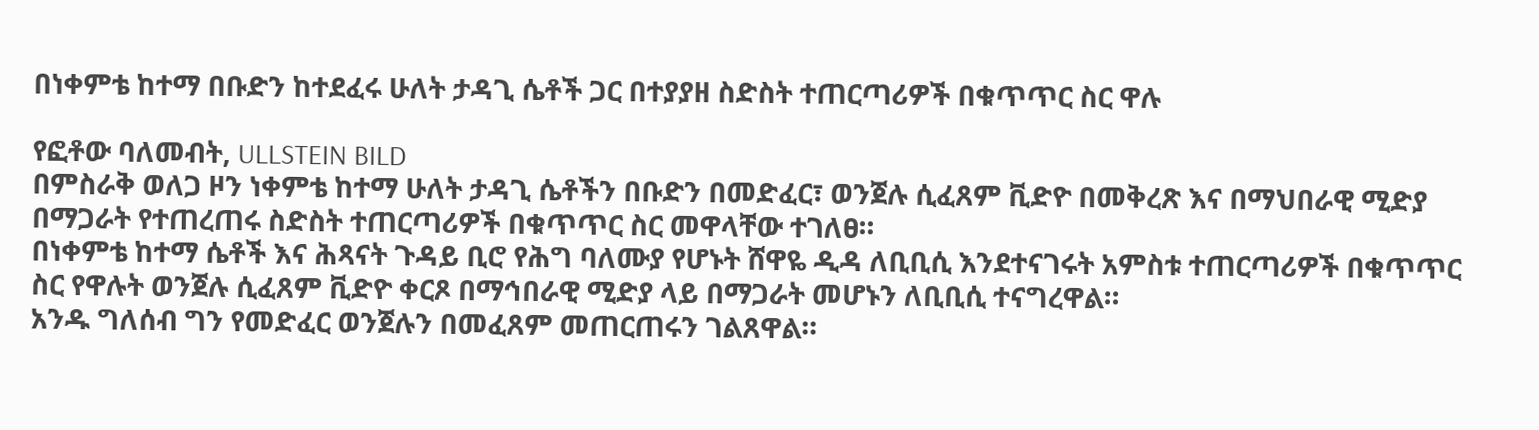በነቀምቴ ከተማ በቡድን ከተደፈሩ ሁለት ታዳጊ ሴቶች ጋር በተያያዘ ስድስት ተጠርጣሪዎች በቁጥጥር ስር ዋሉ

የፎቶው ባለመብት, ULLSTEIN BILD
በምስራቅ ወለጋ ዞን ነቀምቴ ከተማ ሁለት ታዳጊ ሴቶችን በቡድን በመድፈር፣ ወንጀሉ ሲፈጸም ቪድዮ በመቅረጽ እና በማህበራዊ ሚድያ በማጋራት የተጠረጠሩ ስድስት ተጠርጣሪዎች በቁጥጥር ስር መዋላቸው ተገለፀ።
በነቀምቴ ከተማ ሴቶች እና ሕጻናት ጉዳይ ቢሮ የሕግ ባለሙያ የሆኑት ሸዋዬ ዲዳ ለቢቢሲ እንደተናገሩት አምስቱ ተጠርጣሪዎች በቁጥጥር ስር የዋሉት ወንጀሉ ሲፈጸም ቪድዮ ቀርጾ በማኅበራዊ ሚድያ ላይ በማጋራት መሆኑን ለቢቢሲ ተናግረዋል።
አንዱ ግለሰብ ግን የመድፈር ወንጀሉን በመፈጸም መጠርጠሩን ገልጸዋል።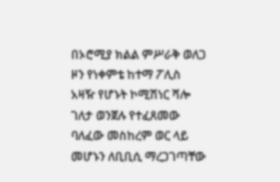በኦሮሚያ ክልል ምሥራቅ ወለጋ ዞን የነቀምቴ ከተማ ፖሊስ አዛዥ የሆኑት ኮሚሽነር ሻሎ ገለታ ወንጀሉ የተፈጸመው ባለፈው መስከረም ወር ላይ መሆኑን ለቢቢሲ ማረጋገጣቸው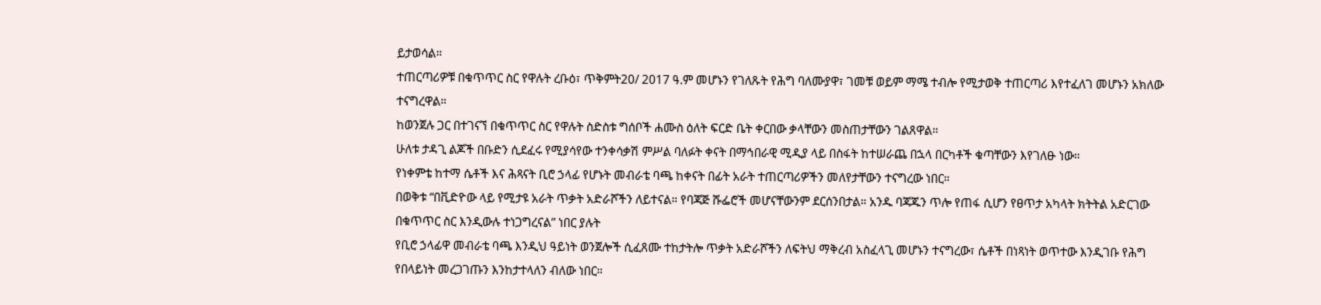ይታወሳል።
ተጠርጣሪዎቹ በቁጥጥር ስር የዋሉት ረቡዕ፣ ጥቅምት20/ 2017 ዓ.ም መሆኑን የገለጹት የሕግ ባለሙያዋ፣ ገመቹ ወይም ማሜ ተብሎ የሚታወቅ ተጠርጣሪ እየተፈለገ መሆኑን አክለው ተናግረዋል።
ከወንጀሉ ጋር በተገናኘ በቁጥጥር ስር የዋሉት ስድስቱ ግሰቦች ሐሙስ ዕለት ፍርድ ቤት ቀርበው ቃላቸውን መስጠታቸውን ገልጸዋል።
ሁለቱ ታዳጊ ልጆች በቡድን ሲደፈሩ የሚያሳየው ተንቀሳቃሽ ምሥል ባለፉት ቀናት በማኅበራዊ ሚዲያ ላይ በስፋት ከተሠራጨ በኋላ በርካቶች ቁጣቸውን እየገለፁ ነው።
የነቀምቴ ከተማ ሴቶች እና ሕጻናት ቢሮ ኃላፊ የሆኑት መብራቴ ባጫ ከቀናት በፊት አራት ተጠርጣሪዎችን መለየታቸውን ተናግረው ነበር።
በወቅቱ “በቪድዮው ላይ የሚታዩ አራት ጥቃት አድራሾችን ለይተናል። የባጃጅ ሹፌሮች መሆናቸውንም ደርሰንበታል። አንዱ ባጃጁን ጥሎ የጠፋ ሲሆን የፀጥታ አካላት ክትትል አድርገው በቁጥጥር ስር እንዲውሉ ተነጋግረናል” ነበር ያሉት
የቢሮ ኃላፊዋ መብራቴ ባጫ እንዲህ ዓይነት ወንጀሎች ሲፈጸሙ ተከታትሎ ጥቃት አድራሾችን ለፍትህ ማቅረብ አስፈላጊ መሆኑን ተናግረው፣ ሴቶች በነጻነት ወጥተው እንዲገቡ የሕግ የበላይነት መረጋገጡን እንከታተላለን ብለው ነበር።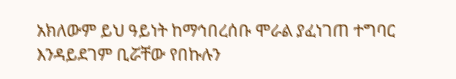አክለውም ይህ ዓይነት ከማኅበረሰቡ ሞራል ያፈነገጠ ተግባር እንዳይደገም ቢሯቸው የበኩሉን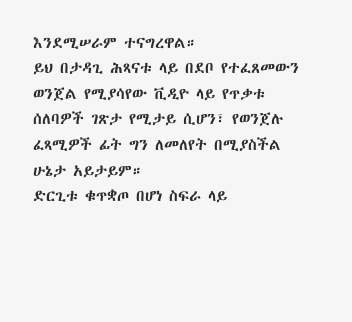እንደሚሠራም ተናግረዋል።
ይህ በታዳጊ ሕጻናቱ ላይ በደቦ የተፈጸመውን ወንጀል የሚያሳየው ቪዲዮ ላይ የጥቃቱ ሰለባዎች ገጽታ የሚታይ ሲሆን፣ የወንጀሉ ፈጻሚዎች ፊት ግን ለመለየት በሚያስችል ሁኔታ አይታይም።
ድርጊቱ ቁጥቋጦ በሆነ ስፍራ ላይ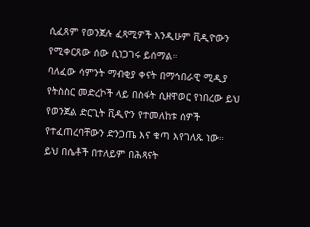ሲፈጸም የወንጀሉ ፈጻሚዎች እንዲሁም ቪዲዮውን የሚቀርጸው ሰው ሲነጋገሩ ይሰማል።
ባለፈው ሳምንት ማብቂያ ቀናት በማኅበራዊ ሚዲያ የትስስር መድረኮች ላይ በስፋት ሲዘዋወር የነበረው ይህ የወንጀል ድርጊት ቪዲዮን የተመለከቱ ሰዎች የተፈጠረባቸውን ድንጋጤ እና ቁጣ እየገለጹ ነው።
ይህ በሴቶች በተለይም በሕጻናት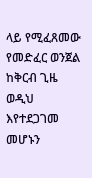ላይ የሚፈጸመው የመድፈር ወንጀል ከቅርብ ጊዜ ወዲህ እየተደጋገመ መሆኑን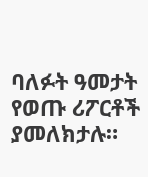ባለፉት ዓመታት የወጡ ሪፖርቶች ያመለክታሉ።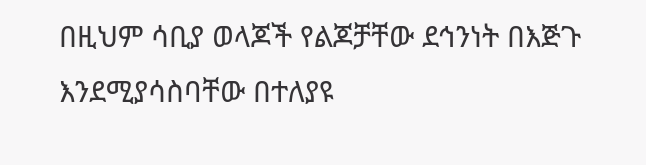በዚህም ሳቢያ ወላጆች የልጆቻቸው ደኅንነት በእጅጉ እንደሚያሳስባቸው በተለያዩ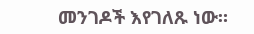መንገዶች እየገለጹ ነው።